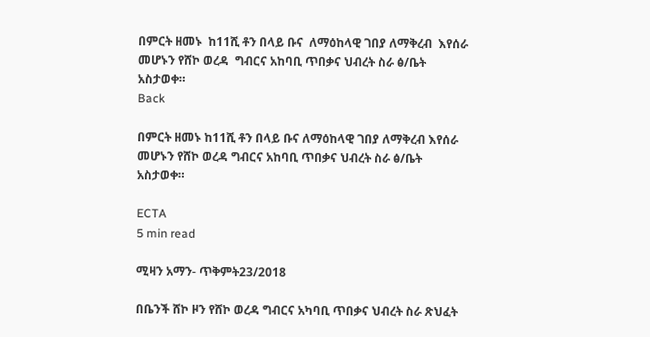በምርት ዘመኑ  ከ11ሺ ቶን በላይ ቡና  ለማዕከላዊ ገበያ ለማቅረብ  እየሰራ መሆኑን የሸኮ ወረዳ  ግብርና አከባቢ ጥበቃና ህብረት ስራ ፅ/ቤት አስታወቀ።
Back

በምርት ዘመኑ ከ11ሺ ቶን በላይ ቡና ለማዕከላዊ ገበያ ለማቅረብ እየሰራ መሆኑን የሸኮ ወረዳ ግብርና አከባቢ ጥበቃና ህብረት ስራ ፅ/ቤት አስታወቀ።

ECTA
5 min read

ሚዛን አማን- ጥቅምት23/2018

በቤንች ሸኮ ዞን የሸኮ ወረዳ ግብርና አካባቢ ጥበቃና ህብረት ስራ ጽህፈት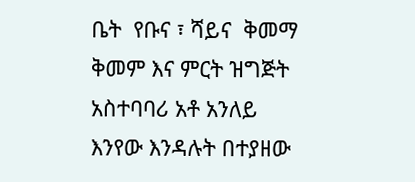ቤት  የቡና ፣ ሻይና  ቅመማ ቅመም እና ምርት ዝግጅት አስተባባሪ አቶ አንለይ እንየው እንዳሉት በተያዘው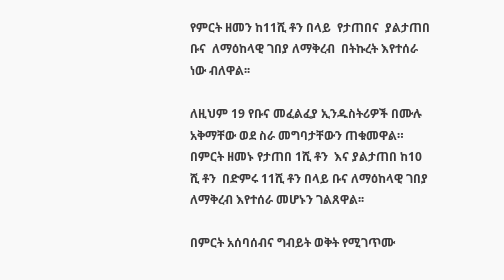የምርት ዘመን ከ11ሺ ቶን በላይ  የታጠበና  ያልታጠበ ቡና  ለማዕከላዊ ገበያ ለማቅረብ  በትኩረት እየተሰራ ነው ብለዋል፡፡

ለዚህም 19 የቡና መፈልፈያ ኢንዱስትሪዎች በሙሉ አቅማቸው ወደ ስራ መግባታቸውን ጠቁመዋል። በምርት ዘመኑ የታጠበ 1ሺ ቶን  እና ያልታጠበ ከ10 ሺ ቶን  በድምሩ 11ሺ ቶን በላይ ቡና ለማዕከላዊ ገበያ ለማቅረብ እየተሰራ መሆኑን ገልጸዋል፡፡

በምርት አሰባሰብና ግብይት ወቅት የሚገጥሙ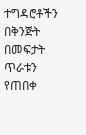ተግዳሮቶችን በቅንጅት በመፍታት ጥራቱን የጠበቀ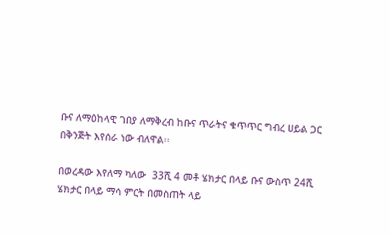ቡና ለማዕከላዊ ገበያ ለማቅረብ ከቡና ጥራትና ቁጥጥር ግብረ ሀይል ጋር በቅንጅት እየሰራ ነው ብለዋል፡፡

በወረዳው እየለማ ካለው  33ሺ 4 መቶ ሄክታር በላይ ቡና ውስጥ 24ሺ ሄክታር በላይ ማሳ ምርት በመስጠት ላይ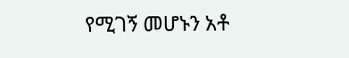የሚገኝ መሆኑን አቶ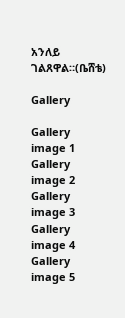አንለይ ገልጸዋል።(ቤሸቴ)

Gallery

Gallery image 1
Gallery image 2
Gallery image 3
Gallery image 4
Gallery image 5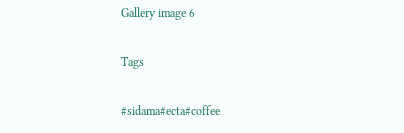Gallery image 6

Tags

#sidama#ecta#coffee